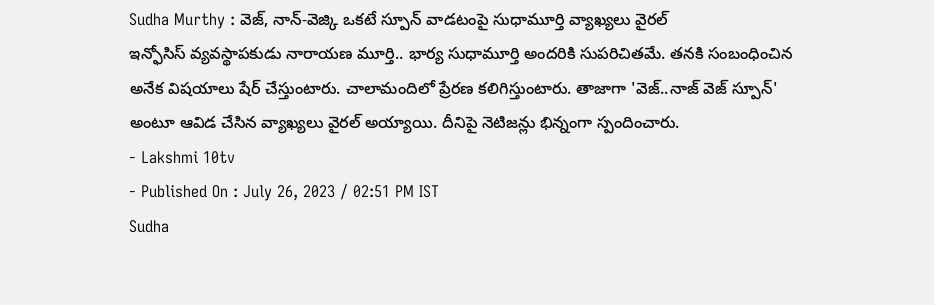Sudha Murthy : వెజ్, నాన్-వెజ్కి ఒకటే స్పూన్ వాడటంపై సుధామూర్తి వ్యాఖ్యలు వైరల్
ఇన్ఫోసిస్ వ్యవస్థాపకుడు నారాయణ మూర్తి.. భార్య సుధామూర్తి అందరికి సుపరిచితమే. తనకి సంబంధించిన అనేక విషయాలు షేర్ చేస్తుంటారు. చాలామందిలో ప్రేరణ కలిగిస్తుంటారు. తాజాగా 'వెజ్..నాజ్ వెజ్ స్పూన్' అంటూ ఆవిడ చేసిన వ్యాఖ్యలు వైరల్ అయ్యాయి. దీనిపై నెటిజన్లు భిన్నంగా స్పందించారు.
- Lakshmi 10tv
- Published On : July 26, 2023 / 02:51 PM IST
Sudha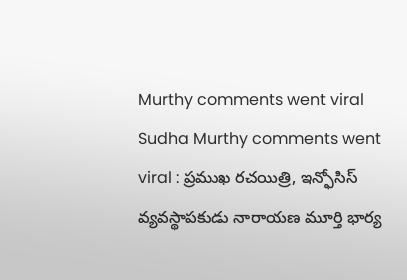Murthy comments went viral
Sudha Murthy comments went viral : ప్రముఖ రచయిత్రి, ఇన్ఫోసిస్ వ్యవస్థాపకుడు నారాయణ మూర్తి భార్య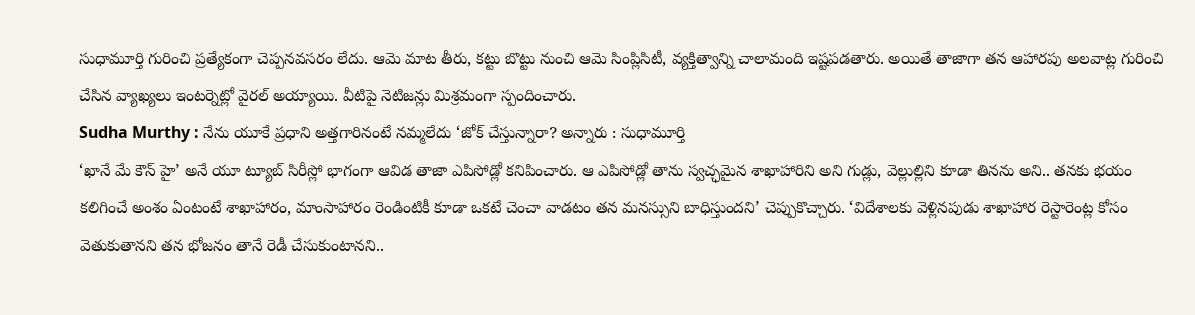సుధామూర్తి గురించి ప్రత్యేకంగా చెప్పనవసరం లేదు. ఆమె మాట తీరు, కట్టు బొట్టు నుంచి ఆమె సింప్లిసిటీ, వ్యక్తిత్వాన్ని చాలామంది ఇష్టపడతారు. అయితే తాజాగా తన ఆహారపు అలవాట్ల గురించి చేసిన వ్యాఖ్యలు ఇంటర్నెట్లో వైరల్ అయ్యాయి. వీటిపై నెటిజన్లు మిశ్రమంగా స్పందించారు.
Sudha Murthy : నేను యూకే ప్రధాని అత్తగారినంటే నమ్మలేదు ‘జోక్ చేస్తున్నారా? అన్నారు : సుధామూర్తి
‘ఖానే మే కౌన్ హై’ అనే యూ ట్యూబ్ సిరీస్లో భాగంగా ఆవిడ తాజా ఎపిసోడ్లో కనిపించారు. ఆ ఎపిసోడ్లో తాను స్వచ్ఛమైన శాఖాహారిని అని గుడ్లు, వెల్లుల్లిని కూడా తినను అని.. తనకు భయం కలిగించే అంశం ఏంటంటే శాఖాహారం, మాంసాహారం రెండింటికీ కూడా ఒకటే చెంచా వాడటం తన మనస్సుని బాధిస్తుందని’ చెప్పుకొచ్చారు. ‘విదేశాలకు వెళ్లినపుడు శాఖాహార రెస్టారెంట్ల కోసం వెతుకుతానని తన భోజనం తానే రెడీ చేసుకుంటానని..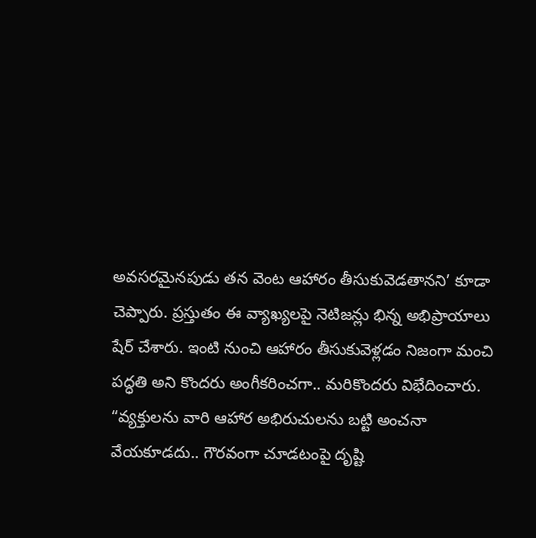అవసరమైనపుడు తన వెంట ఆహారం తీసుకువెడతానని’ కూడా చెప్పారు. ప్రస్తుతం ఈ వ్యాఖ్యలపై నెటిజన్లు భిన్న అభిప్రాయాలు షేర్ చేశారు. ఇంటి నుంచి ఆహారం తీసుకువెళ్లడం నిజంగా మంచి పద్ధతి అని కొందరు అంగీకరించగా.. మరికొందరు విభేదించారు.
“వ్యక్తులను వారి ఆహార అభిరుచులను బట్టి అంచనా వేయకూడదు.. గౌరవంగా చూడటంపై దృష్టి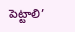పెట్టాలి’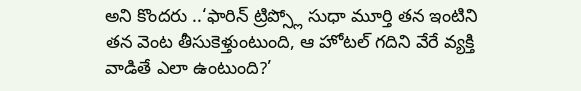అని కొందరు ..‘ఫారిన్ ట్రిప్స్లో సుధా మూర్తి తన ఇంటిని తన వెంట తీసుకెళ్తుంటుంది, ఆ హోటల్ గదిని వేరే వ్యక్తి వాడితే ఎలా ఉంటుంది?’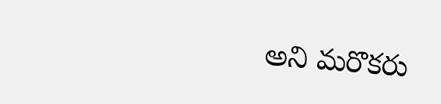అని మరొకరు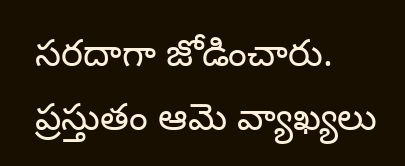సరదాగా జోడించారు. ప్రస్తుతం ఆమె వ్యాఖ్యలు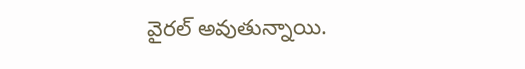వైరల్ అవుతున్నాయి.